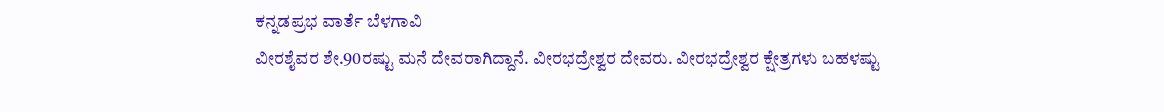ಕನ್ನಡಪ್ರಭ ವಾರ್ತೆ ಬೆಳಗಾವಿ
ವೀರಶೈವರ ಶೇ.90ರಷ್ಟು ಮನೆ ದೇವರಾಗಿದ್ದಾನೆ. ವೀರಭದ್ರೇಶ್ವರ ದೇವರು. ವೀರಭದ್ರೇಶ್ವರ ಕ್ಷೇತ್ರಗಳು ಬಹಳಷ್ಟು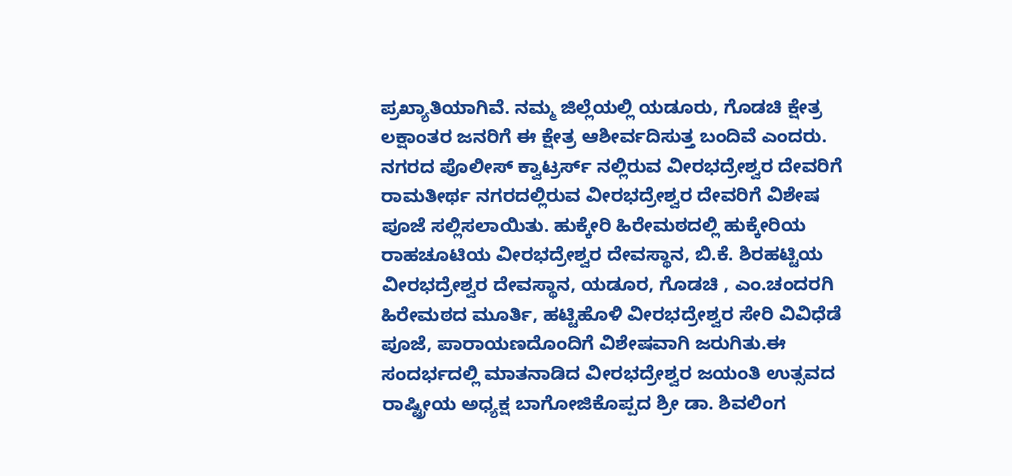ಪ್ರಖ್ಯಾತಿಯಾಗಿವೆ. ನಮ್ಮ ಜಿಲ್ಲೆಯಲ್ಲಿ ಯಡೂರು, ಗೊಡಚಿ ಕ್ಷೇತ್ರ ಲಕ್ಷಾಂತರ ಜನರಿಗೆ ಈ ಕ್ಷೇತ್ರ ಆಶೀರ್ವದಿಸುತ್ತ ಬಂದಿವೆ ಎಂದರು.
ನಗರದ ಪೊಲೀಸ್ ಕ್ವಾಟ್ರರ್ಸ್ ನಲ್ಲಿರುವ ವೀರಭದ್ರೇಶ್ವರ ದೇವರಿಗೆ ರಾಮತೀರ್ಥ ನಗರದಲ್ಲಿರುವ ವೀರಭದ್ರೇಶ್ವರ ದೇವರಿಗೆ ವಿಶೇಷ ಪೂಜೆ ಸಲ್ಲಿಸಲಾಯಿತು. ಹುಕ್ಕೇರಿ ಹಿರೇಮಠದಲ್ಲಿ ಹುಕ್ಕೇರಿಯ ರಾಹಚೂಟಿಯ ವೀರಭದ್ರೇಶ್ವರ ದೇವಸ್ಥಾನ, ಬಿ.ಕೆ. ಶಿರಹಟ್ಟಿಯ ವೀರಭದ್ರೇಶ್ವರ ದೇವಸ್ಥಾನ, ಯಡೂರ, ಗೊಡಚಿ , ಎಂ.ಚಂದರಗಿ ಹಿರೇಮಠದ ಮೂರ್ತಿ, ಹಟ್ಟಿಹೊಳಿ ವೀರಭದ್ರೇಶ್ವರ ಸೇರಿ ವಿವಿಧೆಡೆ ಪೂಜೆ, ಪಾರಾಯಣದೊಂದಿಗೆ ವಿಶೇಷವಾಗಿ ಜರುಗಿತು.ಈ ಸಂದರ್ಭದಲ್ಲಿ ಮಾತನಾಡಿದ ವೀರಭದ್ರೇಶ್ವರ ಜಯಂತಿ ಉತ್ಸವದ ರಾಷ್ಟ್ರೀಯ ಅಧ್ಯಕ್ಷ ಬಾಗೋಜಿಕೊಪ್ಪದ ಶ್ರೀ ಡಾ. ಶಿವಲಿಂಗ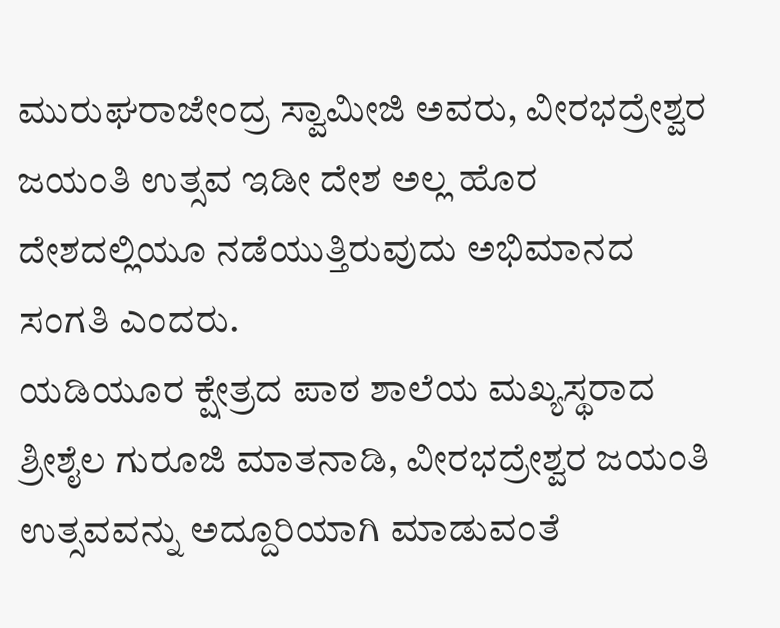ಮುರುಘರಾಜೇಂದ್ರ ಸ್ವಾಮೀಜಿ ಅವರು, ವೀರಭದ್ರೇಶ್ವರ ಜಯಂತಿ ಉತ್ಸವ ಇಡೀ ದೇಶ ಅಲ್ಲ ಹೊರ ದೇಶದಲ್ಲಿಯೂ ನಡೆಯುತ್ತಿರುವುದು ಅಭಿಮಾನದ ಸಂಗತಿ ಎಂದರು.
ಯಡಿಯೂರ ಕ್ಷೇತ್ರದ ಪಾಠ ಶಾಲೆಯ ಮಖ್ಯಸ್ಥರಾದ ಶ್ರೀಶೈಲ ಗುರೂಜಿ ಮಾತನಾಡಿ, ವೀರಭದ್ರೇಶ್ವರ ಜಯಂತಿ ಉತ್ಸವವನ್ನು ಅದ್ದೂರಿಯಾಗಿ ಮಾಡುವಂತೆ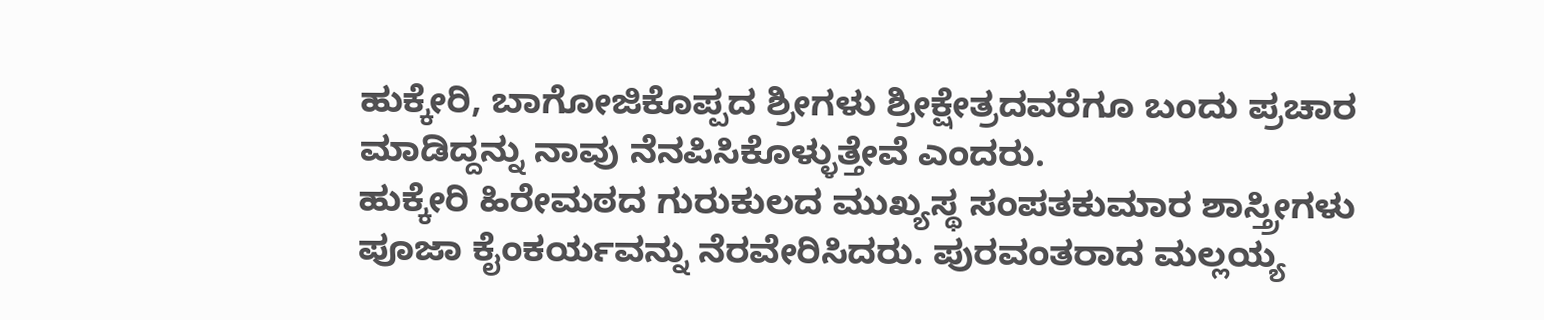ಹುಕ್ಕೇರಿ, ಬಾಗೋಜಿಕೊಪ್ಪದ ಶ್ರೀಗಳು ಶ್ರೀಕ್ಷೇತ್ರದವರೆಗೂ ಬಂದು ಪ್ರಚಾರ ಮಾಡಿದ್ದನ್ನು ನಾವು ನೆನಪಿಸಿಕೊಳ್ಳುತ್ತೇವೆ ಎಂದರು.
ಹುಕ್ಕೇರಿ ಹಿರೇಮಠದ ಗುರುಕುಲದ ಮುಖ್ಯಸ್ಥ ಸಂಪತಕುಮಾರ ಶಾಸ್ತ್ರೀಗಳು ಪೂಜಾ ಕೈಂಕರ್ಯವನ್ನು ನೆರವೇರಿಸಿದರು. ಪುರವಂತರಾದ ಮಲ್ಲಯ್ಯ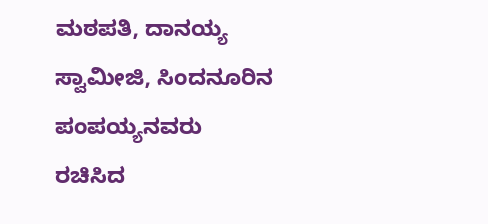ಮಠಪತಿ, ದಾನಯ್ಯ ಸ್ವಾಮೀಜಿ, ಸಿಂದನೂರಿನ ಪಂಪಯ್ಯನವರು ರಚಿಸಿದ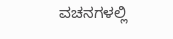ವಚನಗಳಲ್ಲಿ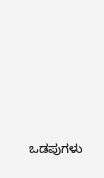ಒಡಪುಗಳು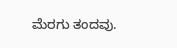ಮೆರಗು ತಂದವು.